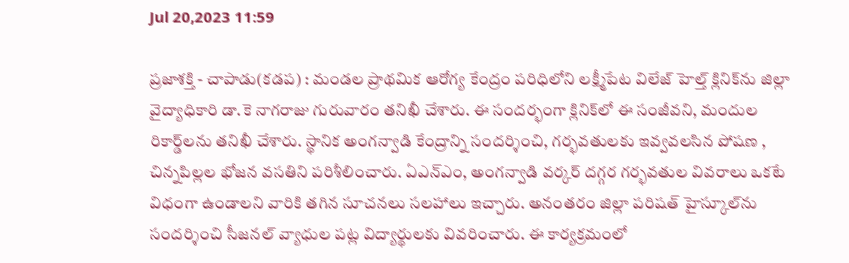Jul 20,2023 11:59

ప్రజాశక్తి - చాపాడు(కడప) : మండల ప్రాథమిక ఆరోగ్య కేంద్రం పరిధిలోని లక్ష్మీపేట విలేజ్‌ హెల్త్‌ క్లినిక్‌ను జిల్లా వైద్యాధికారి డా.కె నాగరాజు గురువారం తనిఖీ చేశారు. ఈ సందర్భంగా క్లినిక్‌లో ఈ సంజీవని, మందుల రికార్డ్‌లను తనిఖీ చేశారు. స్థానిక అంగన్వాడి కేంద్రాన్ని సందర్శించి, గర్భవతులకు ఇవ్వవలసిన పోషణ , చిన్నపిల్లల భోజన వసతిని పరిశీలించారు. ఏఎన్‌ఎం, అంగన్వాడి వర్కర్‌ దగ్గర గర్భవతుల వివరాలు ఒకటే విధంగా ఉండాలని వారికి తగిన సూచనలు సలహాలు ఇచ్చారు. అనంతరం జిల్లా పరిషత్‌ హైస్కూల్‌ను సందర్శించి సీజనల్‌ వ్యాధుల పట్ల విద్యార్థులకు వివరించారు. ఈ కార్యక్రమంలో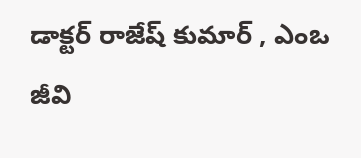డాక్టర్‌ రాజేష్‌ కుమార్‌ , ఎంఒ జీవి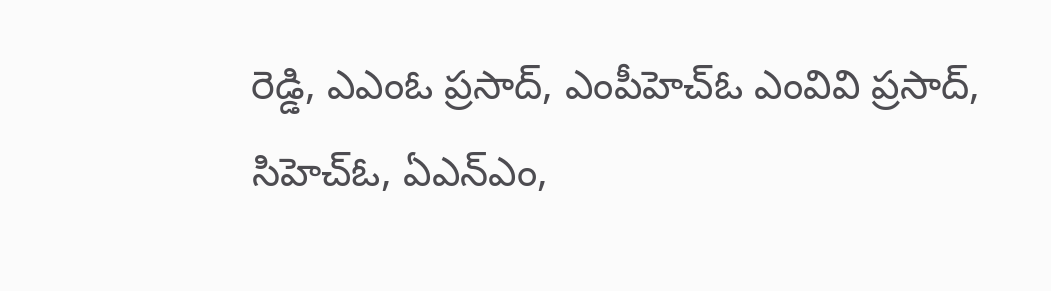రెడ్డి, ఎఎంఓ ప్రసాద్‌, ఎంపీహెచ్‌ఓ ఎంవివి ప్రసాద్‌, సిహెచ్‌ఓ, ఏఎన్‌ఎం,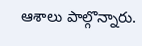ఆశాలు పాల్గొన్నారు.